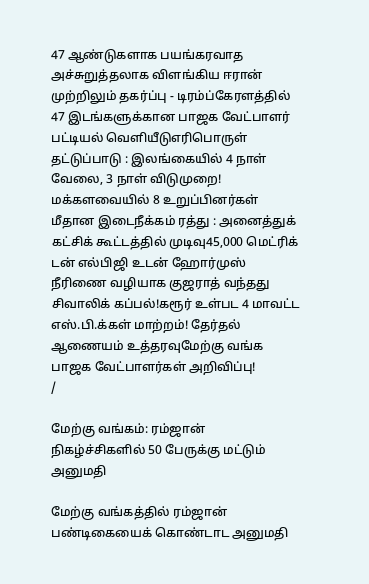47 ஆண்டுகளாக பயங்கரவாத அச்சுறுத்தலாக விளங்கிய ஈரான் முற்றிலும் தகர்ப்பு - டிரம்ப்கேரளத்தில் 47 இடங்களுக்கான பாஜக வேட்பாளர் பட்டியல் வெளியீடுஎரிபொருள் தட்டுப்பாடு : இலங்கையில் 4 நாள் வேலை, 3 நாள் விடுமுறை! மக்களவையில் 8 உறுப்பினர்கள் மீதான இடைநீக்கம் ரத்து : அனைத்துக் கட்சிக் கூட்டத்தில் முடிவு45,000 மெட்ரிக் டன் எல்பிஜி உடன் ஹோர்முஸ் நீரிணை வழியாக குஜராத் வந்தது சிவாலிக் கப்பல்!கரூர் உள்பட 4 மாவட்ட எஸ்.பி.க்கள் மாற்றம்! தேர்தல் ஆணையம் உத்தரவுமேற்கு வங்க பாஜக வேட்பாளர்கள் அறிவிப்பு!
/

மேற்கு வங்கம்: ரம்ஜான் நிகழ்ச்சிகளில் 50 பேருக்கு மட்டும் அனுமதி

மேற்கு வங்கத்தில் ரம்ஜான் பண்டிகையைக் கொண்டாட அனுமதி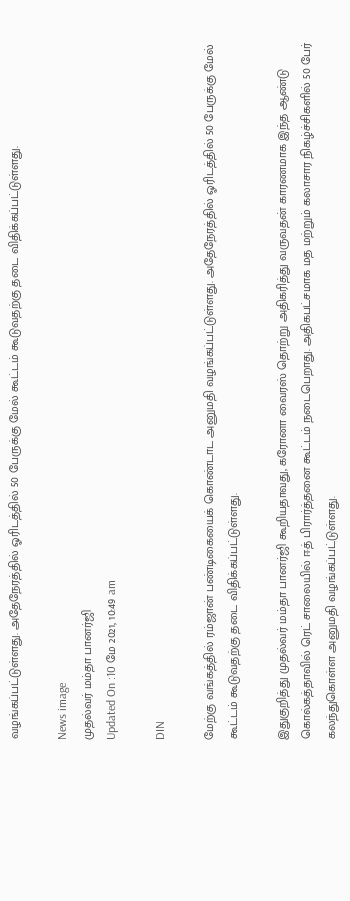வழங்கப்பட்டுள்ளது. அதேநேரத்தில் ஓரிடத்தில் 50 பேருக்கு மேல் கூட்டம் கூடுவதற்கு தடை விதிக்கப்பட்டுள்ளது.

News image
முதல்வர் மம்தா பானர்ஜி
Updated On :10 மே 2021, 10:49 am

DIN

மேற்கு வங்கத்தில் ரம்ஜான் பண்டிகையைக் கொண்டாட அனுமதி வழங்கப்பட்டுள்ளது. அதேநேரத்தில் ஓரிடத்தில் 50 பேருக்கு மேல் கூட்டம் கூடுவதற்கு தடை விதிக்கப்பட்டுள்ளது.

இதுகுறித்து முதல்வர் மம்தா பானர்ஜி கூறியதாவது, கரோனா வைரஸ் தொற்று அதிகரித்து வருவதன் காரணமாக இந்த ஆண்டு கொல்கத்தாவில் ரெட் சாலையில் ஈத் பிரார்த்தனை கூட்டம் நடைபெறாது. அதிகபட்சமாக மத மற்றும் கலாசார நிகழ்ச்சிகளில் 50 பேர் கலந்துகொள்ள அனுமதி வழங்கப்பட்டுள்ளது.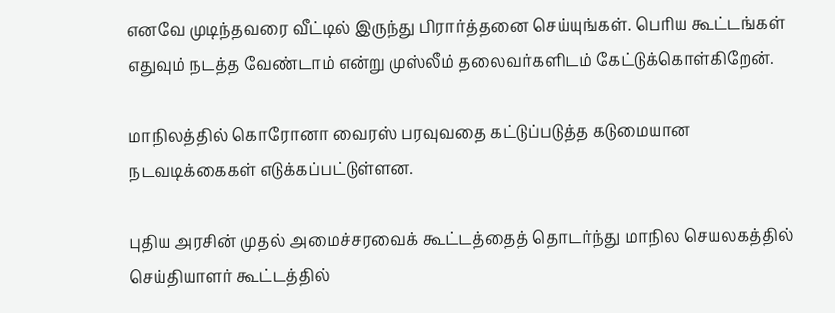எனவே முடிந்தவரை வீட்டில் இருந்து பிரார்த்தனை செய்யுங்கள். பெரிய கூட்டங்கள் எதுவும் நடத்த வேண்டாம் என்று முஸ்லீம் தலைவர்களிடம் கேட்டுக்கொள்கிறேன்.

மாநிலத்தில் கொரோனா வைரஸ் பரவுவதை கட்டுப்படுத்த கடுமையான நடவடிக்கைகள் எடுக்கப்பட்டுள்ளன.

புதிய அரசின் முதல் அமைச்சரவைக் கூட்டத்தைத் தொடர்ந்து மாநில செயலகத்தில் செய்தியாளர் கூட்டத்தில்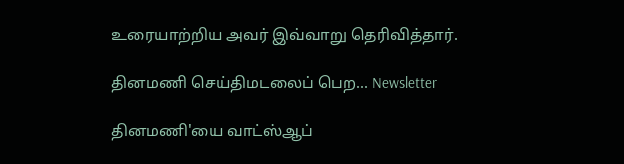உரையாற்றிய அவர் இவ்வாறு தெரிவித்தார்.

தினமணி செய்திமடலைப் பெற... Newsletter

தினமணி'யை வாட்ஸ்ஆப்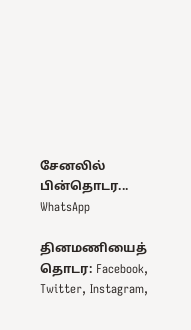சேனலில் பின்தொடர... WhatsApp

தினமணியைத் தொடர: Facebook, Twitter, Instagram,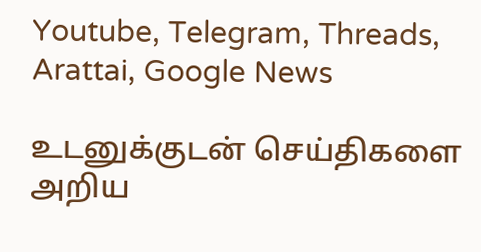Youtube, Telegram, Threads, Arattai, Google News

உடனுக்குடன் செய்திகளை அறிய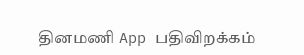தினமணி App பதிவிறக்கம்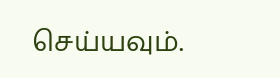செய்யவும்.